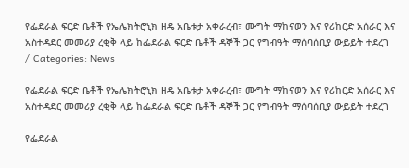የፌደራል ፍርድ ቤቶች የኤሌክትሮኒክ ዘዴ አቤቱታ አቀራረብ፣ ሙግት ማከናወን እና የሪከርድ አሰራር እና አስተዳደር መመሪያ ረቂቅ ላይ ከፌደራል ፍርድ ቤቶች ዳኞች ጋር የግብዓት ማሰባሰቢያ ውይይት ተደረገ
/ Categories: News

የፌደራል ፍርድ ቤቶች የኤሌክትሮኒክ ዘዴ አቤቱታ አቀራረብ፣ ሙግት ማከናወን እና የሪከርድ አሰራር እና አስተዳደር መመሪያ ረቂቅ ላይ ከፌደራል ፍርድ ቤቶች ዳኞች ጋር የግብዓት ማሰባሰቢያ ውይይት ተደረገ

የፌደራል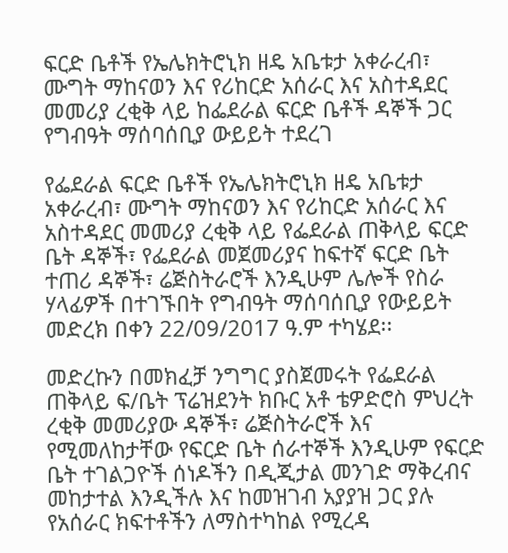ፍርድ ቤቶች የኤሌክትሮኒክ ዘዴ አቤቱታ አቀራረብ፣ ሙግት ማከናወን እና የሪከርድ አሰራር እና አስተዳደር መመሪያ ረቂቅ ላይ ከፌደራል ፍርድ ቤቶች ዳኞች ጋር የግብዓት ማሰባሰቢያ ውይይት ተደረገ

የፌደራል ፍርድ ቤቶች የኤሌክትሮኒክ ዘዴ አቤቱታ አቀራረብ፣ ሙግት ማከናወን እና የሪከርድ አሰራር እና አስተዳደር መመሪያ ረቂቅ ላይ የፌደራል ጠቅላይ ፍርድ ቤት ዳኞች፣ የፌደራል መጀመሪያና ከፍተኛ ፍርድ ቤት ተጠሪ ዳኞች፣ ሬጅስትራሮች እንዲሁም ሌሎች የስራ ሃላፊዎች በተገኙበት የግብዓት ማሰባሰቢያ የውይይት መድረክ በቀን 22/09/2017 ዓ.ም ተካሄደ፡፡

መድረኩን በመክፈቻ ንግግር ያስጀመሩት የፌደራል ጠቅላይ ፍ/ቤት ፕሬዝደንት ክቡር አቶ ቴዎድሮስ ምህረት ረቂቅ መመሪያው ዳኞች፣ ሬጅስትራሮች እና የሚመለከታቸው የፍርድ ቤት ሰራተኞች እንዲሁም የፍርድ ቤት ተገልጋዮች ሰነዶችን በዲጂታል መንገድ ማቅረብና መከታተል እንዲችሉ እና ከመዝገብ አያያዝ ጋር ያሉ የአሰራር ክፍተቶችን ለማስተካከል የሚረዳ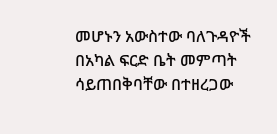መሆኑን አውስተው ባለጉዳዮች በአካል ፍርድ ቤት መምጣት ሳይጠበቅባቸው በተዘረጋው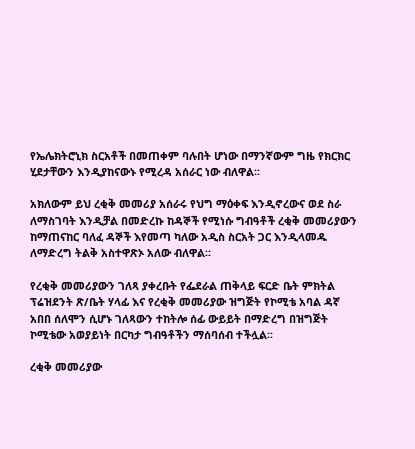የኤሌክትሮኒክ ስርአቶች በመጠቀም ባሉበት ሆነው በማንኛውም ግዜ የክርክር ሂደታቸውን እንዲያከናውኑ የሚረዳ አሰራር ነው ብለዋል፡፡

አክለውም ይህ ረቂቅ መመሪያ አሰራሩ የህግ ማዕቀፍ እንዲኖረውና ወደ ስራ ለማስገባት እንዲቻል በመድረኩ ከዳኞች የሚነሱ ግብዓቶች ረቂቅ መመሪያውን ከማጠናከር ባለፈ ዳኞች እየመጣ ካለው አዲስ ስርአት ጋር እንዲላመዱ ለማድረግ ትልቅ አስተዋጽኦ አለው ብለዋል፡፡

የረቂቅ መመሪያውን ገለጻ ያቀረቡት የፌደራል ጠቅላይ ፍርድ ቤት ምክትል ፕሬዝደንት ጽ/ቤት ሃላፊ እና የረቂቅ መመሪያው ዝግጅት የኮሚቴ አባል ዳኛ አበበ ሰለሞን ሲሆኑ ገለጻውን ተከትሎ ሰፊ ውይይት በማድረግ በዝግጅት ኮሚቴው አወያይነት በርካታ ግብዓቶችን ማሰባሰብ ተችሏል፡፡

ረቂቅ መመሪያው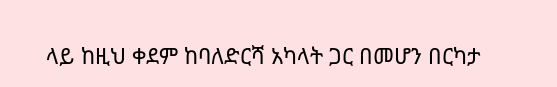ላይ ከዚህ ቀደም ከባለድርሻ አካላት ጋር በመሆን በርካታ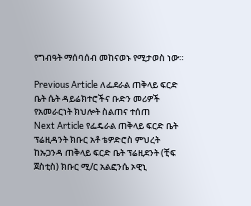የግብዓት ማሰባሰብ መከናወኑ የሚታወስ ነው።

Previous Article ለፌደራል ጠቅላይ ፍርድ ቤት ሴት ዳይሬክተሮችና ቡድን መሪዎች የአመራርነት ክህሎት ስልጠና ተሰጠ
Next Article የፌዴራል ጠቅላይ ፍርድ ቤት ፕሬዚዳንት ክቡር አቶ ቴዎድሮስ ምህረት ከኡጋንዳ ጠቅላይ ፍርድ ቤት ፕሬዚደንት (ቺፍ ጀስቲስ) ክቡር ሚ/ር አልፎንሴ ኦዊኒ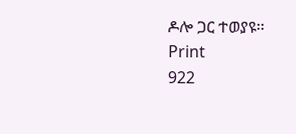ዶሎ ጋር ተወያዩ፡፡
Print
922